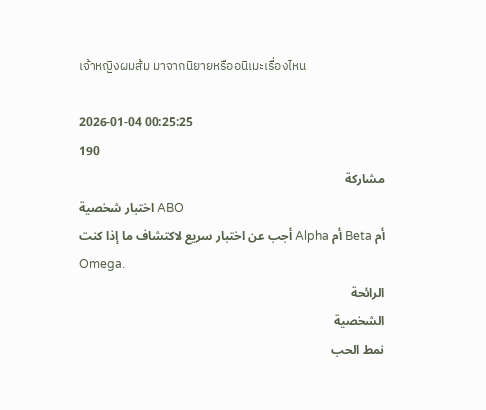เจ้าหญิงผมส้ม มาจากนิยายหรืออนิเมะเรื่องไหน

2026-01-04 00:25:25
190
مشاركة
اختبار شخصية ABO
أجب عن اختبار سريع لاكتشاف ما إذا كنت Alpha أم Beta أم Omega.
الرائحة
الشخصية
نمط الحب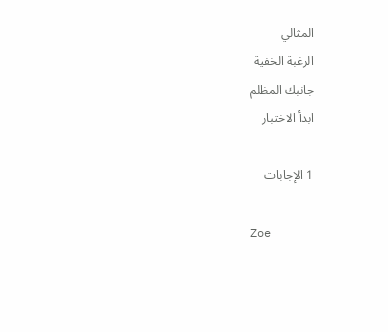المثالي
الرغبة الخفية
جانبك المظلم
ابدأ الاختبار

1 الإجابات

Zoe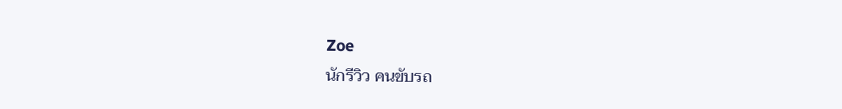Zoe
นักรีวิว คนขับรถ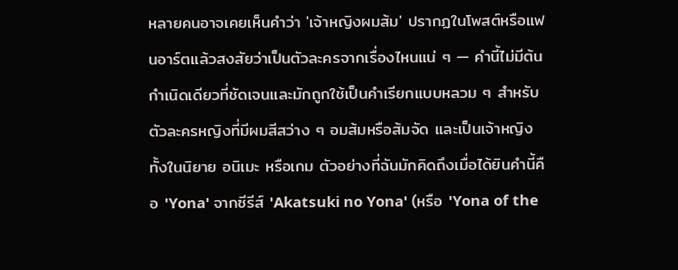หลายคนอาจเคยเห็นคำว่า 'เจ้าหญิงผมส้ม' ปรากฏในโพสต์หรือแฟนอาร์ตแล้วสงสัยว่าเป็นตัวละครจากเรื่องไหนแน่ ๆ — คำนี้ไม่มีต้นกำเนิดเดียวที่ชัดเจนและมักถูกใช้เป็นคำเรียกแบบหลวม ๆ สำหรับตัวละครหญิงที่มีผมสีสว่าง ๆ อมส้มหรือส้มจัด และเป็นเจ้าหญิงทั้งในนิยาย อนิเมะ หรือเกม ตัวอย่างที่ฉันมักคิดถึงเมื่อได้ยินคำนี้คือ 'Yona' จากซีรีส์ 'Akatsuki no Yona' (หรือ 'Yona of the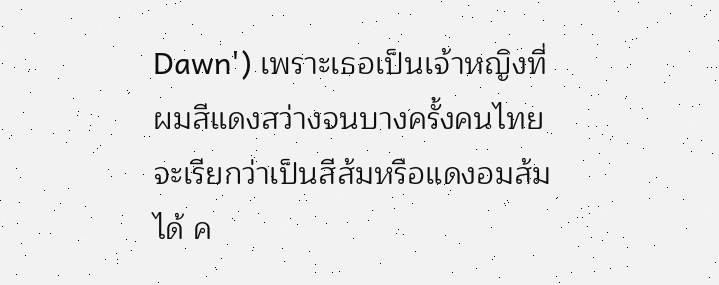Dawn') เพราะเธอเป็นเจ้าหญิงที่ผมสีแดงสว่างจนบางครั้งคนไทยจะเรียกว่าเป็นสีส้มหรือแดงอมส้มได้ ค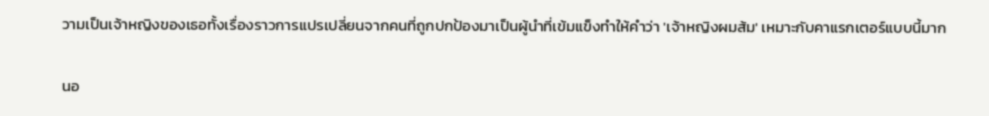วามเป็นเจ้าหญิงของเธอทั้งเรื่องราวการแปรเปลี่ยนจากคนที่ถูกปกป้องมาเป็นผู้นำที่เข้มแข็งทำให้คำว่า 'เจ้าหญิงผมส้ม' เหมาะกับคาแรกเตอร์แบบนี้มาก

นอ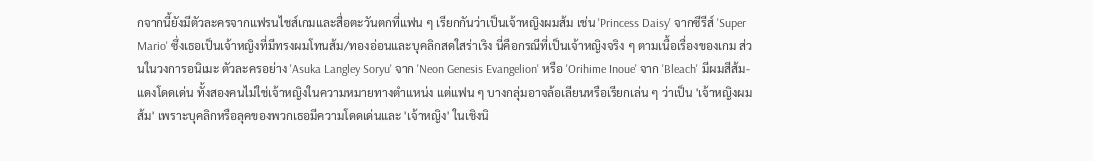กจากนี้ยังมีตัวละครจากแฟรนไชส์เกมและสื่อตะวันตกที่แฟน ๆ เรียกกันว่าเป็นเจ้าหญิงผมส้ม เช่น 'Princess Daisy' จากซีรีส์ 'Super Mario' ซึ่งเธอเป็นเจ้าหญิงที่มีทรงผมโทนส้ม/ทองอ่อนและบุคลิกสดใสร่าเริง นี่คือกรณีที่เป็นเจ้าหญิงจริง ๆ ตามเนื้อเรื่องของเกม ส่วนในวงการอนิเมะ ตัวละครอย่าง 'Asuka Langley Soryu' จาก 'Neon Genesis Evangelion' หรือ 'Orihime Inoue' จาก 'Bleach' มีผมสีส้ม-แดงโดดเด่น ทั้งสองคนไม่ใช่เจ้าหญิงในความหมายทางตำแหน่ง แต่แฟน ๆ บางกลุ่มอาจล้อเลียนหรือเรียกเล่น ๆ ว่าเป็น 'เจ้าหญิงผมส้ม' เพราะบุคลิกหรือลุคของพวกเธอมีความโดดเด่นและ 'เจ้าหญิง' ในเชิงนิ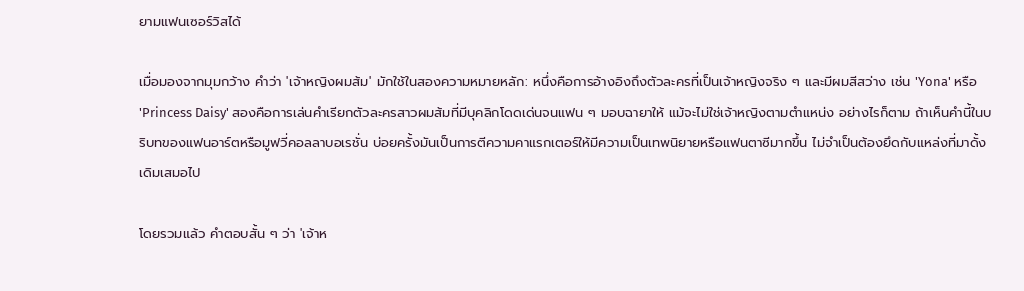ยามแฟนเซอร์วิสได้

เมื่อมองจากมุมกว้าง คำว่า 'เจ้าหญิงผมส้ม' มักใช้ในสองความหมายหลัก: หนึ่งคือการอ้างอิงถึงตัวละครที่เป็นเจ้าหญิงจริง ๆ และมีผมสีสว่าง เช่น 'Yona' หรือ 'Princess Daisy' สองคือการเล่นคำเรียกตัวละครสาวผมส้มที่มีบุคลิกโดดเด่นจนแฟน ๆ มอบฉายาให้ แม้จะไม่ใช่เจ้าหญิงตามตำแหน่ง อย่างไรก็ตาม ถ้าเห็นคำนี้ในบริบทของแฟนอาร์ตหรือมูฟวี่คอลลาบอเรชั่น บ่อยครั้งมันเป็นการตีความคาแรกเตอร์ให้มีความเป็นเทพนิยายหรือแฟนตาซีมากขึ้น ไม่จำเป็นต้องยึดกับแหล่งที่มาดั้งเดิมเสมอไป

โดยรวมแล้ว คำตอบสั้น ๆ ว่า 'เจ้าห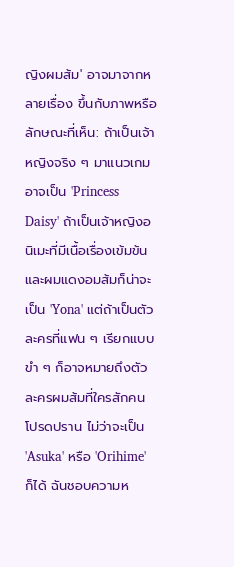ญิงผมส้ม' อาจมาจากหลายเรื่อง ขึ้นกับภาพหรือลักษณะที่เห็น: ถ้าเป็นเจ้าหญิงจริง ๆ มาแนวเกมอาจเป็น 'Princess Daisy' ถ้าเป็นเจ้าหญิงอนิเมะที่มีเนื้อเรื่องเข้มข้นและผมแดงอมส้มก็น่าจะเป็น 'Yona' แต่ถ้าเป็นตัวละครที่แฟน ๆ เรียกแบบขำ ๆ ก็อาจหมายถึงตัวละครผมส้มที่ใครสักคนโปรดปราน ไม่ว่าจะเป็น 'Asuka' หรือ 'Orihime' ก็ได้ ฉันชอบความห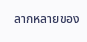ลากหลายของ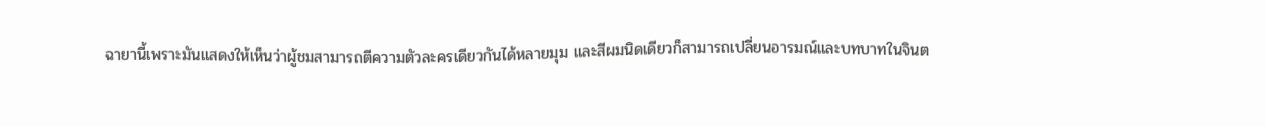ฉายานี้เพราะมันแสดงให้เห็นว่าผู้ชมสามารถตีความตัวละครเดียวกันได้หลายมุม และสีผมนิดเดียวก็สามารถเปลี่ยนอารมณ์และบทบาทในจินต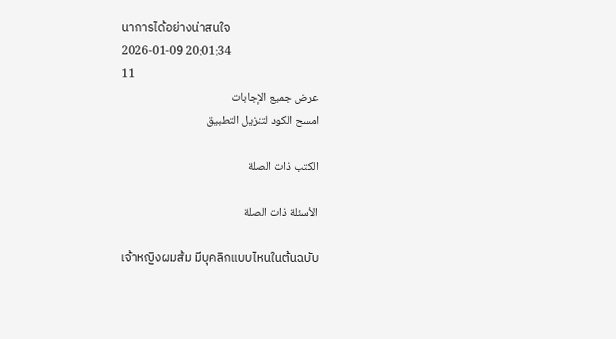นาการได้อย่างน่าสนใจ
2026-01-09 20:01:34
11
عرض جميع الإجابات
امسح الكود لتنزيل التطبيق

الكتب ذات الصلة

الأسئلة ذات الصلة

เจ้าหญิงผมส้ม มีบุคลิกแบบไหนในต้นฉบับ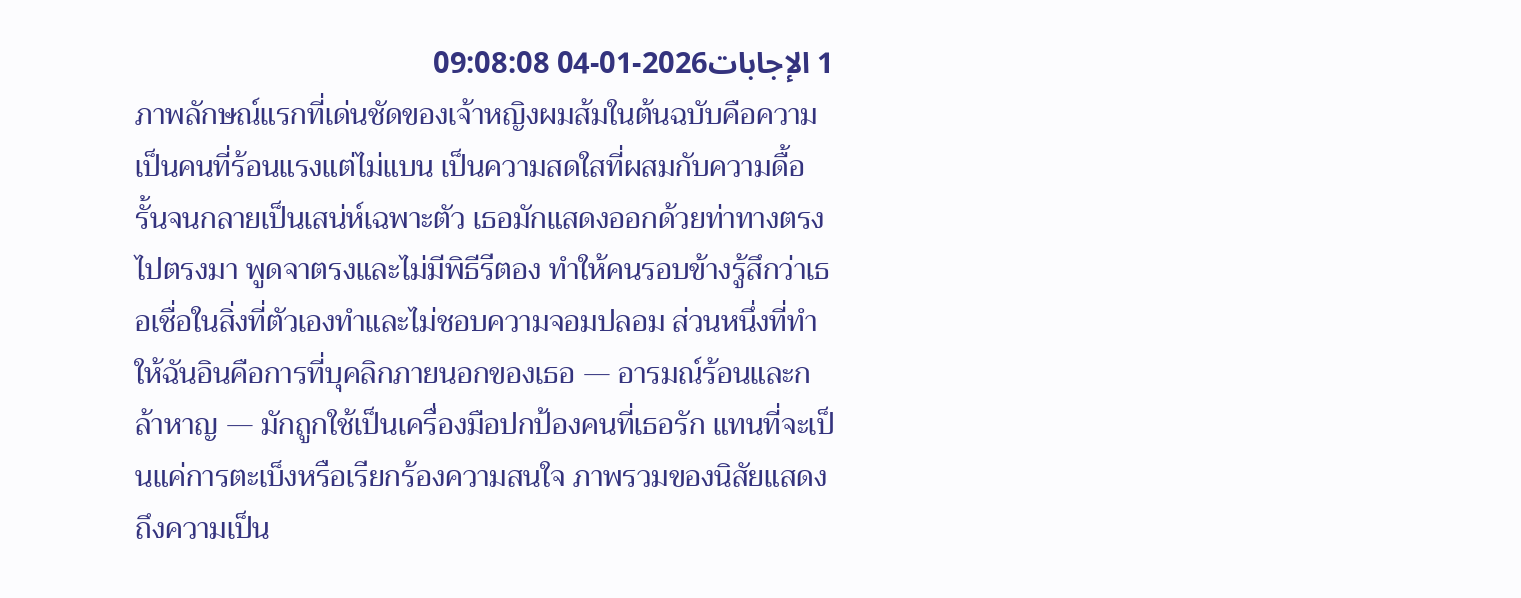1 الإجابات2026-01-04 09:08:08
ภาพลักษณ์แรกที่เด่นชัดของเจ้าหญิงผมส้มในต้นฉบับคือความเป็นคนที่ร้อนแรงแต่ไม่แบน เป็นความสดใสที่ผสมกับความดื้อรั้นจนกลายเป็นเสน่ห์เฉพาะตัว เธอมักแสดงออกด้วยท่าทางตรงไปตรงมา พูดจาตรงและไม่มีพิธีรีตอง ทำให้คนรอบข้างรู้สึกว่าเธอเชื่อในสิ่งที่ตัวเองทำและไม่ชอบความจอมปลอม ส่วนหนึ่งที่ทำให้ฉันอินคือการที่บุคลิกภายนอกของเธอ — อารมณ์ร้อนและกล้าหาญ — มักถูกใช้เป็นเครื่องมือปกป้องคนที่เธอรัก แทนที่จะเป็นแค่การตะเบ็งหรือเรียกร้องความสนใจ ภาพรวมของนิสัยแสดงถึงความเป็น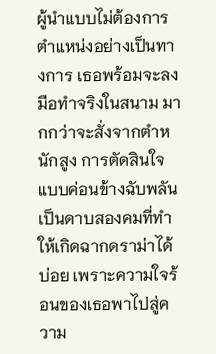ผู้นำแบบไม่ต้องการตำแหน่งอย่างเป็นทางการ เธอพร้อมจะลงมือทำจริงในสนาม มากกว่าจะสั่งจากตำหนักสูง การตัดสินใจแบบค่อนข้างฉับพลันเป็นดาบสองคมที่ทำให้เกิดฉากดราม่าได้บ่อย เพราะความใจร้อนของเธอพาไปสู่ความ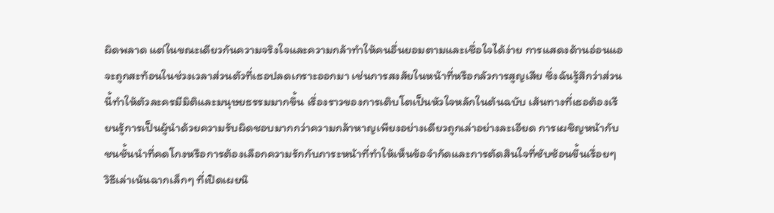ผิดพลาด แต่ในขณะเดียวกันความจริงใจและความกล้าทำให้คนอื่นยอมตามและเชื่อใจได้ง่าย การแสดงด้านอ่อนแอจะถูกสะท้อนในช่วงเวลาส่วนตัวที่เธอปลดเกราะออกมา เช่นการสงสัยในหน้าที่หรือกลัวการสูญเสีย ซึ่งฉันรู้สึกว่าส่วนนี้ทำให้ตัวละครมีมิติและมนุษยธรรมมากขึ้น เรื่องราวของการเติบโตเป็นหัวใจหลักในต้นฉบับ เส้นทางที่เธอต้องเรียนรู้การเป็นผู้นำด้วยความรับผิดชอบมากกว่าความกล้าหาญเพียงอย่างเดียวถูกเล่าอย่างละเอียด การเผชิญหน้ากับชนชั้นนำที่คดโกงหรือการต้องเลือกความรักกับภาระหน้าที่ทำให้เห็นข้อจำกัดและการตัดสินใจที่ซับซ้อนขึ้นเรื่อยๆ วิธีเล่าเน้นฉากเล็กๆ ที่เปิดเผยนิ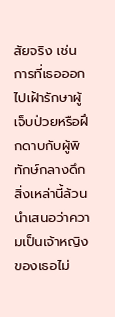สัยจริง เช่นการที่เธอออกไปเฝ้ารักษาผู้เจ็บป่วยหรือฝึกดาบกับผู้พิทักษ์กลางดึก สิ่งเหล่านี้ล้วนนำเสนอว่าความเป็นเจ้าหญิงของเธอไม่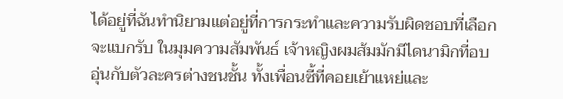ได้อยู่ที่ฉันทำนิยามแต่อยู่ที่การกระทำและความรับผิดชอบที่เลือกจะแบกรับ ในมุมความสัมพันธ์ เจ้าหญิงผมส้มมักมีไดนามิกที่อบอุ่นกับตัวละครต่างชนชั้น ทั้งเพื่อนซี้ที่คอยเย้าแหย่และ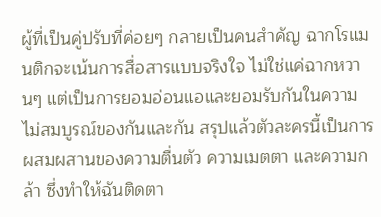ผู้ที่เป็นคู่ปรับที่ค่อยๆ กลายเป็นคนสำคัญ ฉากโรแมนติกจะเน้นการสื่อสารแบบจริงใจ ไม่ใช่แค่ฉากหวานๆ แต่เป็นการยอมอ่อนแอและยอมรับกันในความไม่สมบูรณ์ของกันและกัน สรุปแล้วตัวละครนี้เป็นการผสมผสานของความตื่นตัว ความเมตตา และความกล้า ซึ่งทำให้ฉันติดตา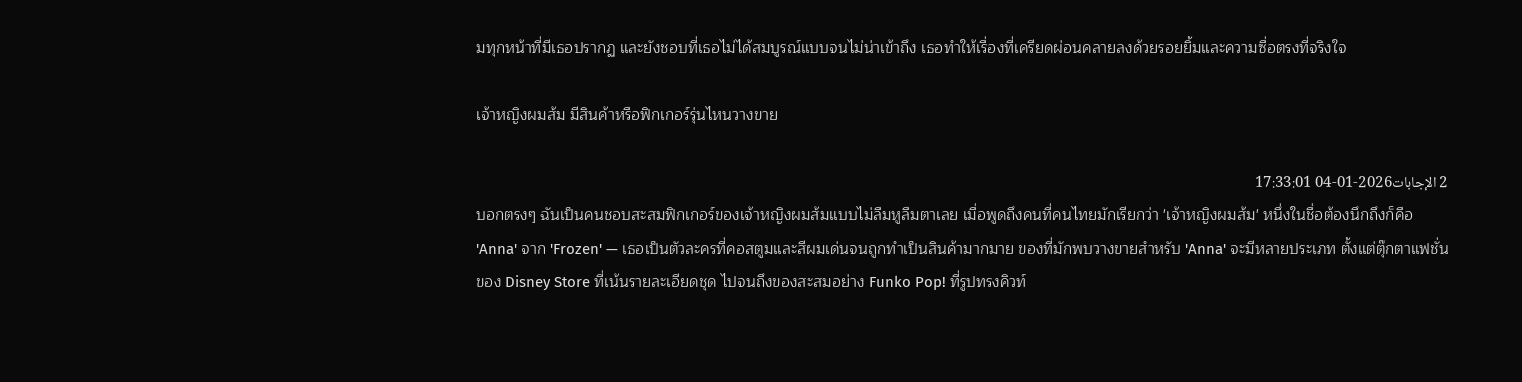มทุกหน้าที่มีเธอปรากฏ และยังชอบที่เธอไม่ได้สมบูรณ์แบบจนไม่น่าเข้าถึง เธอทำให้เรื่องที่เครียดผ่อนคลายลงด้วยรอยยิ้มและความซื่อตรงที่จริงใจ

เจ้าหญิงผมส้ม มีสินค้าหรือฟิกเกอร์รุ่นไหนวางขาย

2 الإجابات2026-01-04 17:33:01
บอกตรงๆ ฉันเป็นคนชอบสะสมฟิกเกอร์ของเจ้าหญิงผมส้มแบบไม่ลืมหูลืมตาเลย เมื่อพูดถึงคนที่คนไทยมักเรียกว่า 'เจ้าหญิงผมส้ม' หนึ่งในชื่อต้องนึกถึงก็คือ 'Anna' จาก 'Frozen' — เธอเป็นตัวละครที่คอสตูมและสีผมเด่นจนถูกทำเป็นสินค้ามากมาย ของที่มักพบวางขายสำหรับ 'Anna' จะมีหลายประเภท ตั้งแต่ตุ๊กตาแฟชั่นของ Disney Store ที่เน้นรายละเอียดชุด ไปจนถึงของสะสมอย่าง Funko Pop! ที่รูปทรงคิวท์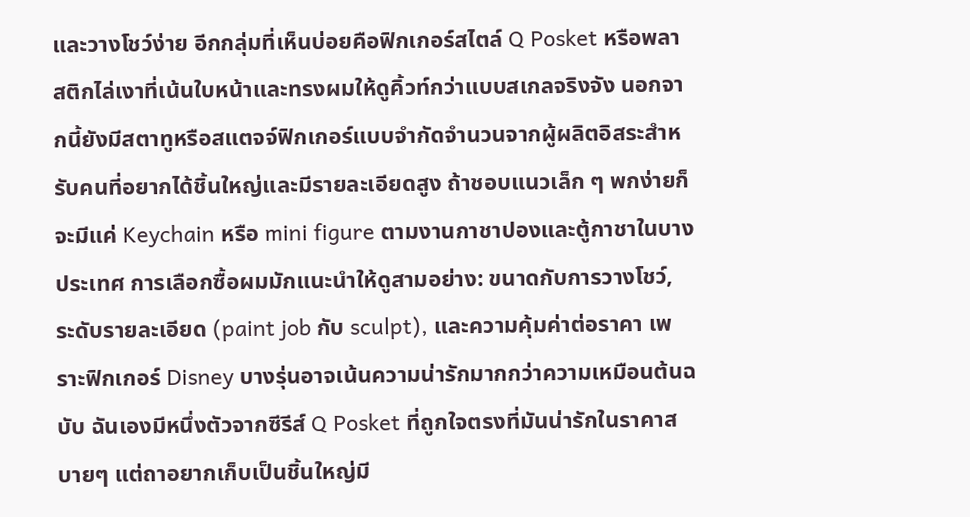และวางโชว์ง่าย อีกกลุ่มที่เห็นบ่อยคือฟิกเกอร์สไตล์ Q Posket หรือพลาสติกไล่เงาที่เน้นใบหน้าและทรงผมให้ดูคิ้วท์กว่าแบบสเกลจริงจัง นอกจากนี้ยังมีสตาทูหรือสแตจจ์ฟิกเกอร์แบบจำกัดจำนวนจากผู้ผลิตอิสระสำหรับคนที่อยากได้ชิ้นใหญ่และมีรายละเอียดสูง ถ้าชอบแนวเล็ก ๆ พกง่ายก็จะมีแค่ Keychain หรือ mini figure ตามงานกาชาปองและตู้กาชาในบางประเทศ การเลือกซื้อผมมักแนะนำให้ดูสามอย่าง: ขนาดกับการวางโชว์, ระดับรายละเอียด (paint job กับ sculpt), และความคุ้มค่าต่อราคา เพราะฟิกเกอร์ Disney บางรุ่นอาจเน้นความน่ารักมากกว่าความเหมือนต้นฉบับ ฉันเองมีหนึ่งตัวจากซีรีส์ Q Posket ที่ถูกใจตรงที่มันน่ารักในราคาสบายๆ แต่ถาอยากเก็บเป็นชิ้นใหญ่มี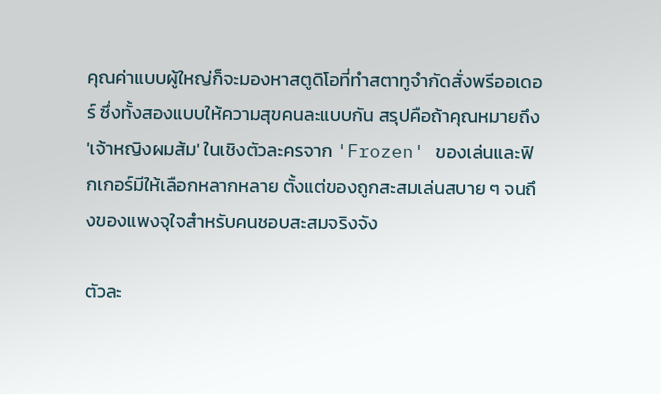คุณค่าแบบผู้ใหญ่ก็จะมองหาสตูดิโอที่ทำสตาทูจำกัดสั่งพรีออเดอร์ ซึ่งทั้งสองแบบให้ความสุขคนละแบบกัน สรุปคือถ้าคุณหมายถึง 'เจ้าหญิงผมส้ม' ในเชิงตัวละครจาก 'Frozen' ของเล่นและฟิกเกอร์มีให้เลือกหลากหลาย ตั้งแต่ของถูกสะสมเล่นสบาย ๆ จนถึงของแพงจุใจสำหรับคนชอบสะสมจริงจัง

ตัวละ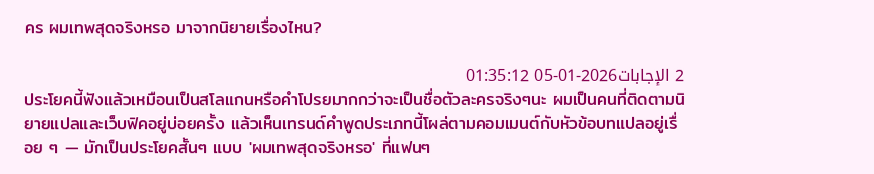คร ผมเทพสุดจริงหรอ มาจากนิยายเรื่องไหน?

2 الإجابات2026-01-05 01:35:12
ประโยคนี้ฟังแล้วเหมือนเป็นสโลแกนหรือคำโปรยมากกว่าจะเป็นชื่อตัวละครจริงๆนะ ผมเป็นคนที่ติดตามนิยายแปลและเว็บฟิคอยู่บ่อยครั้ง แล้วเห็นเทรนด์คำพูดประเภทนี้โผล่ตามคอมเมนต์กับหัวข้อบทแปลอยู่เรื่อย ๆ — มักเป็นประโยคสั้นๆ แบบ 'ผมเทพสุดจริงหรอ' ที่แฟนๆ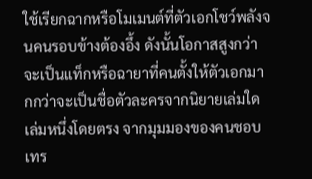ใช้เรียกฉากหรือโมเมนต์ที่ตัวเอกโชว์พลังจนคนรอบข้างต้องอึ้ง ดังนั้นโอกาสสูงกว่าจะเป็นแท็กหรือฉายาที่คนตั้งให้ตัวเอกมากกว่าจะเป็นชื่อตัวละครจากนิยายเล่มใดเล่มหนึ่งโดยตรง จากมุมมองของคนชอบเทร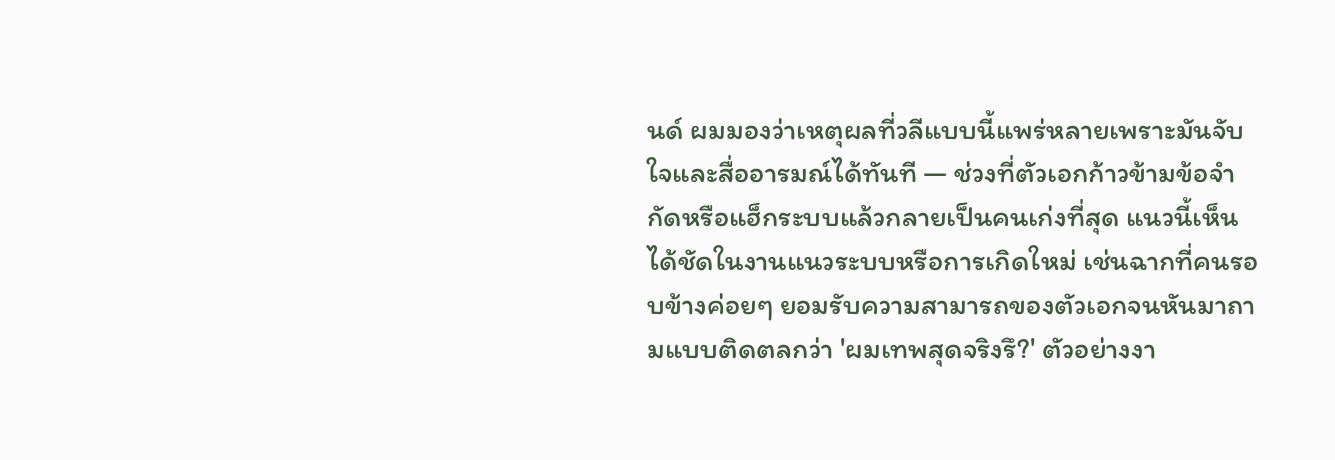นด์ ผมมองว่าเหตุผลที่วลีแบบนี้แพร่หลายเพราะมันจับใจและสื่ออารมณ์ได้ทันที — ช่วงที่ตัวเอกก้าวข้ามข้อจำกัดหรือแฮ็กระบบแล้วกลายเป็นคนเก่งที่สุด แนวนี้เห็นได้ชัดในงานแนวระบบหรือการเกิดใหม่ เช่นฉากที่คนรอบข้างค่อยๆ ยอมรับความสามารถของตัวเอกจนหันมาถามแบบติดตลกว่า 'ผมเทพสุดจริงรึ?' ตัวอย่างงา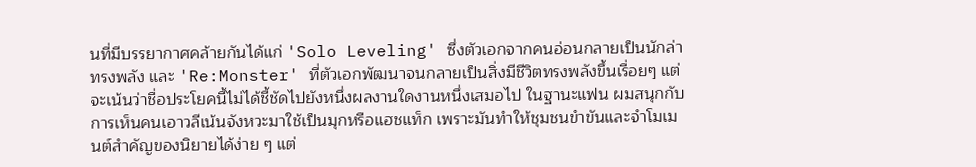นที่มีบรรยากาศคล้ายกันได้แก่ 'Solo Leveling' ซึ่งตัวเอกจากคนอ่อนกลายเป็นนักล่าทรงพลัง และ 'Re:Monster' ที่ตัวเอกพัฒนาจนกลายเป็นสิ่งมีชีวิตทรงพลังขึ้นเรื่อยๆ แต่จะเน้นว่าชื่อประโยคนี้ไม่ได้ชี้ชัดไปยังหนึ่งผลงานใดงานหนึ่งเสมอไป ในฐานะแฟน ผมสนุกกับการเห็นคนเอาวลีเน้นจังหวะมาใช้เป็นมุกหรือแฮชแท็ก เพราะมันทำให้ชุมชนขำขันและจำโมเมนต์สำคัญของนิยายได้ง่าย ๆ แต่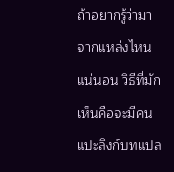ถ้าอยากรู้ว่ามาจากแหล่งไหนแน่นอน วิธีที่มักเห็นคือจะมีคนแปะลิงก์บทแปล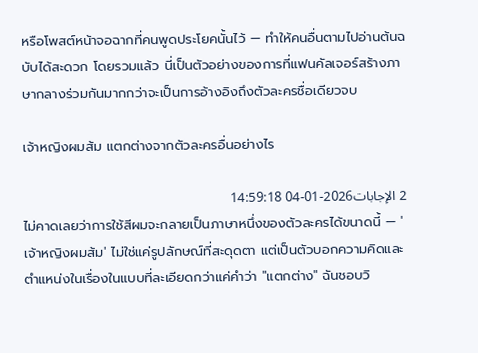หรือโพสต์หน้าจอฉากที่คนพูดประโยคนั้นไว้ — ทำให้คนอื่นตามไปอ่านต้นฉบับได้สะดวก โดยรวมแล้ว นี่เป็นตัวอย่างของการที่แฟนคัลเจอร์สร้างภาษากลางร่วมกันมากกว่าจะเป็นการอ้างอิงถึงตัวละครชื่อเดียวจบ

เจ้าหญิงผมส้ม แตกต่างจากตัวละครอื่นอย่างไร

2 الإجابات2026-01-04 14:59:18
ไม่คาดเลยว่าการใช้สีผมจะกลายเป็นภาษาหนึ่งของตัวละครได้ขนาดนี้ — 'เจ้าหญิงผมส้ม' ไม่ใช่แค่รูปลักษณ์ที่สะดุดตา แต่เป็นตัวบอกความคิดและตำแหน่งในเรื่องในแบบที่ละเอียดกว่าแค่คำว่า "แตกต่าง" ฉันชอบวิ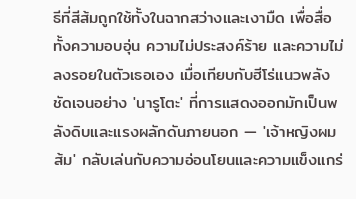ธีที่สีส้มถูกใช้ทั้งในฉากสว่างและเงามืด เพื่อสื่อทั้งความอบอุ่น ความไม่ประสงค์ร้าย และความไม่ลงรอยในตัวเธอเอง เมื่อเทียบกับฮีโร่แนวพลังชัดเจนอย่าง 'นารูโตะ' ที่การแสดงออกมักเป็นพลังดิบและแรงผลักดันภายนอก — 'เจ้าหญิงผมส้ม' กลับเล่นกับความอ่อนโยนและความแข็งแกร่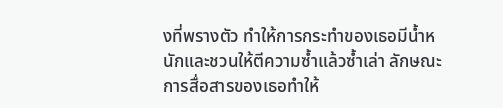งที่พรางตัว ทำให้การกระทำของเธอมีน้ำหนักและชวนให้ตีความซ้ำแล้วซ้ำเล่า ลักษณะการสื่อสารของเธอทำให้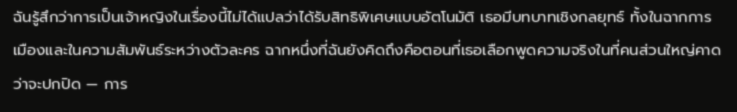ฉันรู้สึกว่าการเป็นเจ้าหญิงในเรื่องนี้ไม่ได้แปลว่าได้รับสิทธิพิเศษแบบอัตโนมัติ เธอมีบทบาทเชิงกลยุทธ์ ทั้งในฉากการเมืองและในความสัมพันธ์ระหว่างตัวละคร ฉากหนึ่งที่ฉันยังคิดถึงคือตอนที่เธอเลือกพูดความจริงในที่คนส่วนใหญ่คาดว่าจะปกปิด — การ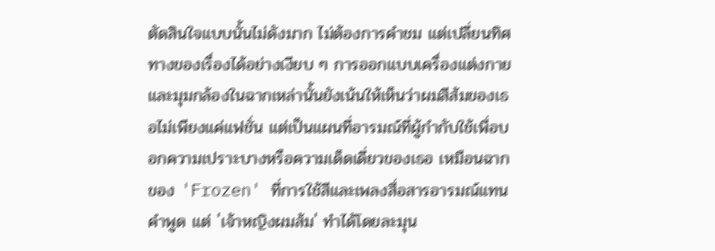ตัดสินใจแบบนั้นไม่ดังมาก ไม่ต้องการคำชม แต่เปลี่ยนทิศทางของเรื่องได้อย่างเงียบ ๆ การออกแบบเครื่องแต่งกายและมุมกล้องในฉากเหล่านั้นยังเน้นให้เห็นว่าผมสีส้มของเธอไม่เพียงแค่แฟชั่น แต่เป็นแผนที่อารมณ์ที่ผู้กำกับใช้เพื่อบอกความเปราะบางหรือความเด็ดเดี่ยวของเธอ เหมือนฉากของ 'Frozen' ที่การใช้สีและเพลงสื่อสารอารมณ์แทนคำพูด แต่ 'เจ้าหญิงผมส้ม' ทำได้โดยละมุน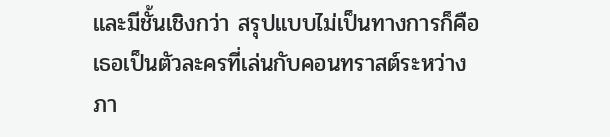และมีชั้นเชิงกว่า สรุปแบบไม่เป็นทางการก็คือเธอเป็นตัวละครที่เล่นกับคอนทราสต์ระหว่างภา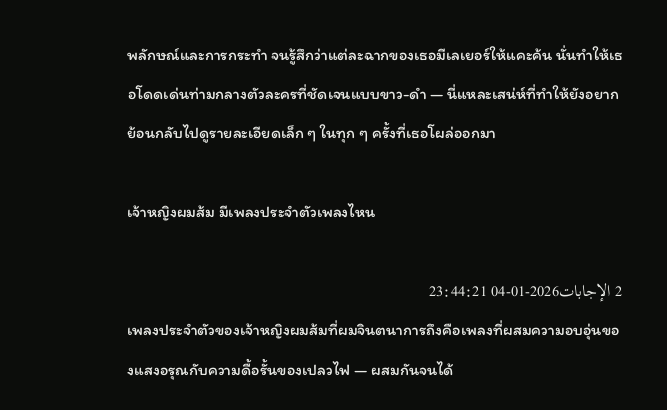พลักษณ์และการกระทำ จนรู้สึกว่าแต่ละฉากของเธอมีเลเยอร์ให้แคะค้น นั่นทำให้เธอโดดเด่นท่ามกลางตัวละครที่ชัดเจนแบบขาว-ดำ — นี่แหละเสน่ห์ที่ทำให้ยังอยากย้อนกลับไปดูรายละเอียดเล็ก ๆ ในทุก ๆ ครั้งที่เธอโผล่ออกมา

เจ้าหญิงผมส้ม มีเพลงประจำตัวเพลงไหน

2 الإجابات2026-01-04 23:44:21
เพลงประจำตัวของเจ้าหญิงผมส้มที่ผมจินตนาการถึงคือเพลงที่ผสมความอบอุ่นของแสงอรุณกับความดื้อรั้นของเปลวไฟ — ผสมกันจนได้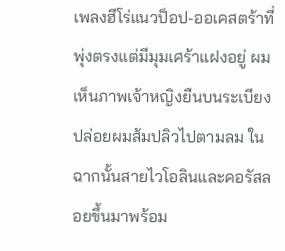เพลงฮีโร่แนวป็อป-ออเคสตร้าที่พุ่งตรงแต่มีมุมเศร้าแฝงอยู่ ผมเห็นภาพเจ้าหญิงยืนบนระเบียง ปล่อยผมส้มปลิวไปตามลม ในฉากนั้นสายไวโอลินและคอรัสลอยขึ้นมาพร้อม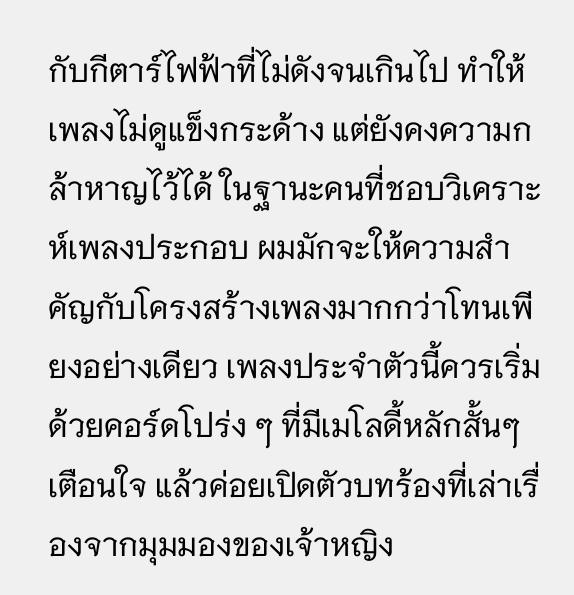กับกีตาร์ไฟฟ้าที่ไม่ดังจนเกินไป ทำให้เพลงไม่ดูแข็งกระด้าง แต่ยังคงความกล้าหาญไว้ได้ ในฐานะคนที่ชอบวิเคราะห์เพลงประกอบ ผมมักจะให้ความสำคัญกับโครงสร้างเพลงมากกว่าโทนเพียงอย่างเดียว เพลงประจำตัวนี้ควรเริ่มด้วยคอร์ดโปร่ง ๆ ที่มีเมโลดี้หลักสั้นๆ เตือนใจ แล้วค่อยเปิดตัวบทร้องที่เล่าเรื่องจากมุมมองของเจ้าหญิง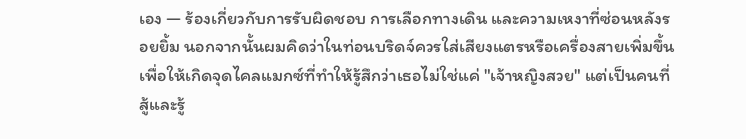เอง — ร้องเกี่ยวกับการรับผิดชอบ การเลือกทางเดิน และความเหงาที่ซ่อนหลังรอยยิ้ม นอกจากนั้นผมคิดว่าในท่อนบริดจ์ควรใส่เสียงแตรหรือเครื่องสายเพิ่มขึ้น เพื่อให้เกิดจุดไคลแมกซ์ที่ทำให้รู้สึกว่าเธอไม่ใช่แค่ "เจ้าหญิงสวย" แต่เป็นคนที่สู้และรู้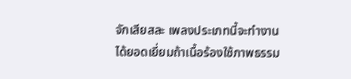จักเสียสละ เพลงประเภทนี้จะทำงานได้ยอดเยี่ยมถ้าเนื้อร้องใช้ภาพธรรม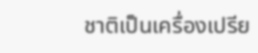ชาติเป็นเครื่องเปรีย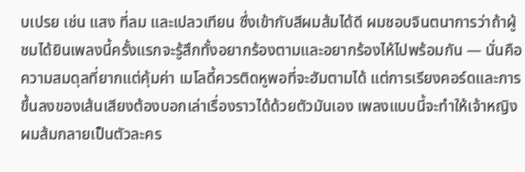บเปรย เช่น แสง ที่ลม และเปลวเทียน ซึ่งเข้ากับสีผมส้มได้ดี ผมชอบจินตนาการว่าถ้าผู้ชมได้ยินเพลงนี้ครั้งแรกจะรู้สึกทั้งอยากร้องตามและอยากร้องไห้ไปพร้อมกัน — นั่นคือความสมดุลที่ยากแต่คุ้มค่า เมโลดี้ควรติดหูพอที่จะฮัมตามได้ แต่การเรียงคอร์ดและการขึ้นลงของเส้นเสียงต้องบอกเล่าเรื่องราวได้ด้วยตัวมันเอง เพลงแบบนี้จะทำให้เจ้าหญิงผมส้มกลายเป็นตัวละคร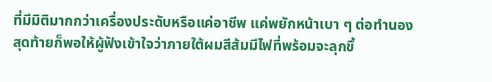ที่มีมิติมากกว่าเครื่องประดับหรือแค่อาชีพ แค่พยักหน้าเบา ๆ ต่อทำนองสุดท้ายก็พอให้ผู้ฟังเข้าใจว่าภายใต้ผมสีส้มมีไฟที่พร้อมจะลุกขึ้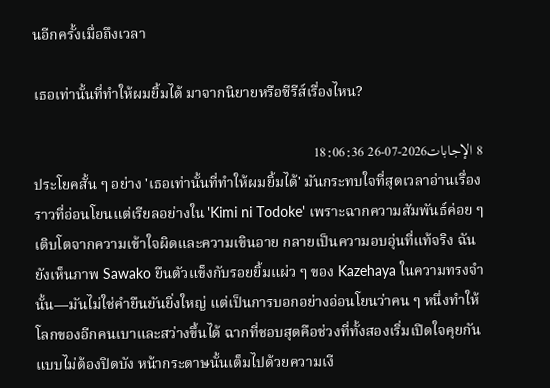นอีกครั้งเมื่อถึงเวลา

เธอเท่านั้นที่ทําให้ผมยิ้มได้ มาจากนิยายหรือซีรีส์เรื่องไหน?

8 الإجابات2026-07-26 18:06:36
ประโยคสั้น ๆ อย่าง 'เธอเท่านั้นที่ทำให้ผมยิ้มได้' มันกระทบใจที่สุดเวลาอ่านเรื่องราวที่อ่อนโยนแต่เรียลอย่างใน 'Kimi ni Todoke' เพราะฉากความสัมพันธ์ค่อย ๆ เติบโตจากความเข้าใจผิดและความเขินอาย กลายเป็นความอบอุ่นที่แท้จริง ฉันยังเห็นภาพ Sawako ยืนตัวแข็งกับรอยยิ้มแผ่ว ๆ ของ Kazehaya ในความทรงจำนั้น—มันไม่ใช่คำยืนยันยิ่งใหญ่ แต่เป็นการบอกอย่างอ่อนโยนว่าคน ๆ หนึ่งทำให้โลกของอีกคนเบาและสว่างขึ้นได้ ฉากที่ชอบสุดคือช่วงที่ทั้งสองเริ่มเปิดใจคุยกันแบบไม่ต้องปิดบัง หน้ากระดาษนั้นเต็มไปด้วยความเงี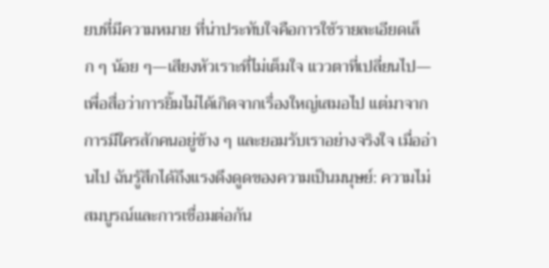ยบที่มีความหมาย ที่น่าประทับใจคือการใช้รายละเอียดเล็ก ๆ น้อย ๆ—เสียงหัวเราะที่ไม่เต็มใจ แววตาที่เปลี่ยนไป—เพื่อสื่อว่าการยิ้มไม่ได้เกิดจากเรื่องใหญ่เสมอไป แต่มาจากการมีใครสักคนอยู่ข้าง ๆ และยอมรับเราอย่างจริงใจ เมื่ออ่านไป ฉันรู้สึกได้ถึงแรงดึงดูดของความเป็นมนุษย์: ความไม่สมบูรณ์และการเชื่อมต่อกัน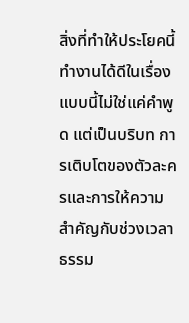สิ่งที่ทำให้ประโยคนี้ทำงานได้ดีในเรื่องแบบนี้ไม่ใช่แค่คำพูด แต่เป็นบริบท การเติบโตของตัวละครและการให้ความสำคัญกับช่วงเวลาธรรม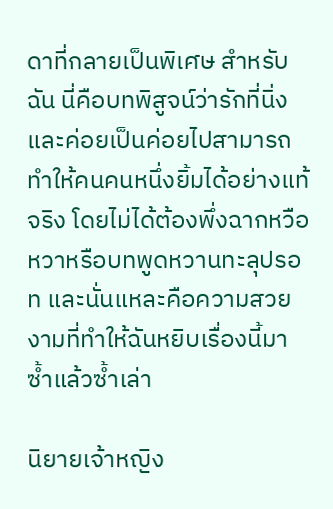ดาที่กลายเป็นพิเศษ สำหรับฉัน นี่คือบทพิสูจน์ว่ารักที่นิ่งและค่อยเป็นค่อยไปสามารถทำให้คนคนหนึ่งยิ้มได้อย่างแท้จริง โดยไม่ได้ต้องพึ่งฉากหวือหวาหรือบทพูดหวานทะลุปรอท และนั่นแหละคือความสวยงามที่ทำให้ฉันหยิบเรื่องนี้มาซ้ำแล้วซ้ำเล่า

นิยายเจ้าหญิง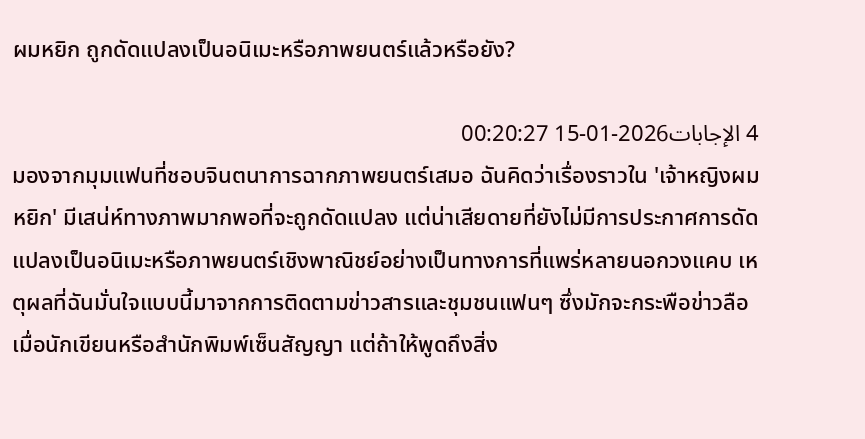ผมหยิก ถูกดัดแปลงเป็นอนิเมะหรือภาพยนตร์แล้วหรือยัง?

4 الإجابات2026-01-15 00:20:27
มองจากมุมแฟนที่ชอบจินตนาการฉากภาพยนตร์เสมอ ฉันคิดว่าเรื่องราวใน 'เจ้าหญิงผมหยิก' มีเสน่ห์ทางภาพมากพอที่จะถูกดัดแปลง แต่น่าเสียดายที่ยังไม่มีการประกาศการดัดแปลงเป็นอนิเมะหรือภาพยนตร์เชิงพาณิชย์อย่างเป็นทางการที่แพร่หลายนอกวงแคบ เหตุผลที่ฉันมั่นใจแบบนี้มาจากการติดตามข่าวสารและชุมชนแฟนๆ ซึ่งมักจะกระพือข่าวลือเมื่อนักเขียนหรือสำนักพิมพ์เซ็นสัญญา แต่ถ้าให้พูดถึงสิ่ง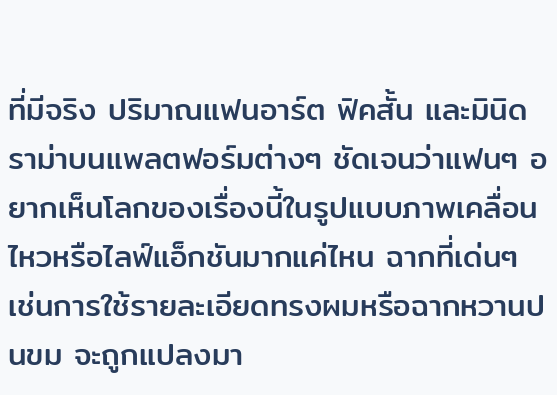ที่มีจริง ปริมาณแฟนอาร์ต ฟิคสั้น และมินิดราม่าบนแพลตฟอร์มต่างๆ ชัดเจนว่าแฟนๆ อยากเห็นโลกของเรื่องนี้ในรูปแบบภาพเคลื่อนไหวหรือไลฟ์แอ็กชันมากแค่ไหน ฉากที่เด่นๆ เช่นการใช้รายละเอียดทรงผมหรือฉากหวานปนขม จะถูกแปลงมา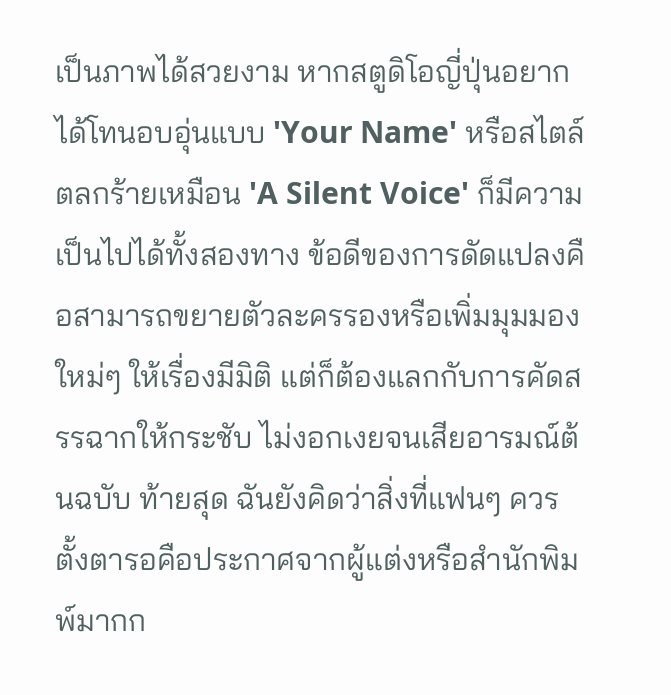เป็นภาพได้สวยงาม หากสตูดิโอญี่ปุ่นอยากได้โทนอบอุ่นแบบ 'Your Name' หรือสไตล์ตลกร้ายเหมือน 'A Silent Voice' ก็มีความเป็นไปได้ทั้งสองทาง ข้อดีของการดัดแปลงคือสามารถขยายตัวละครรองหรือเพิ่มมุมมองใหม่ๆ ให้เรื่องมีมิติ แต่ก็ต้องแลกกับการคัดสรรฉากให้กระชับ ไม่งอกเงยจนเสียอารมณ์ต้นฉบับ ท้ายสุด ฉันยังคิดว่าสิ่งที่แฟนๆ ควรตั้งตารอคือประกาศจากผู้แต่งหรือสำนักพิมพ์มากก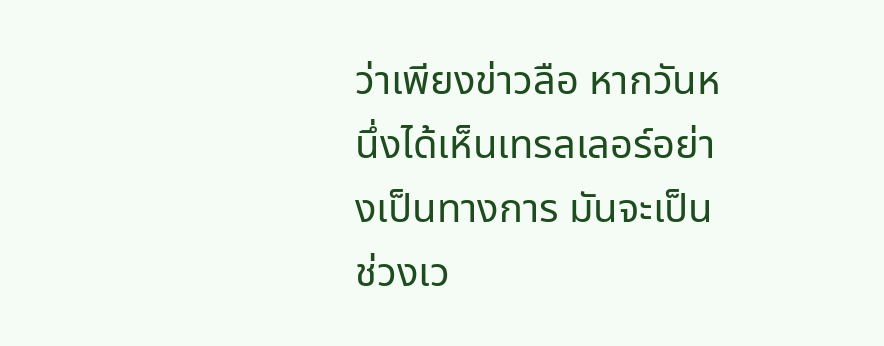ว่าเพียงข่าวลือ หากวันหนึ่งได้เห็นเทรลเลอร์อย่างเป็นทางการ มันจะเป็นช่วงเว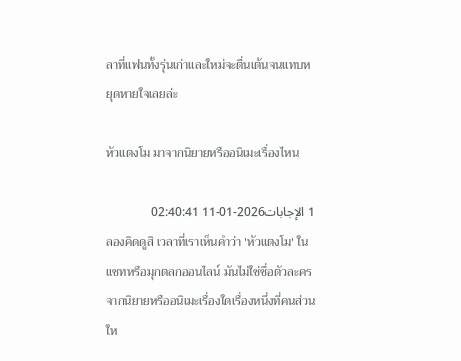ลาที่แฟนทั้งรุ่นเก่าและใหม่จะตื่นเต้นจนแทบหยุดหายใจเลยล่ะ

หัวแตงโม มาจากนิยายหรืออนิเมะเรื่องไหน

1 الإجابات2026-01-11 02:40:41
ลองคิดดูสิ เวลาที่เราเห็นคำว่า 'หัวแตงโม' ในแชทหรือมุกตลกออนไลน์ มันไม่ใช่ชื่อตัวละครจากนิยายหรืออนิเมะเรื่องใดเรื่องหนึ่งที่คนส่วนให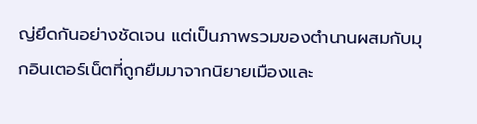ญ่ยึดกันอย่างชัดเจน แต่เป็นภาพรวมของตำนานผสมกับมุกอินเตอร์เน็ตที่ถูกยืมมาจากนิยายเมืองและ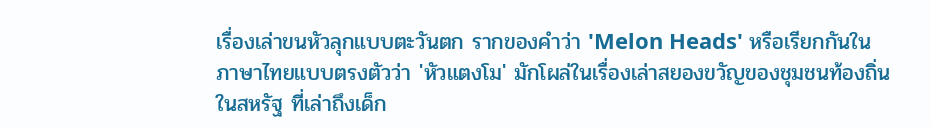เรื่องเล่าขนหัวลุกแบบตะวันตก รากของคำว่า 'Melon Heads' หรือเรียกกันในภาษาไทยแบบตรงตัวว่า 'หัวแตงโม' มักโผล่ในเรื่องเล่าสยองขวัญของชุมชนท้องถิ่นในสหรัฐ ที่เล่าถึงเด็ก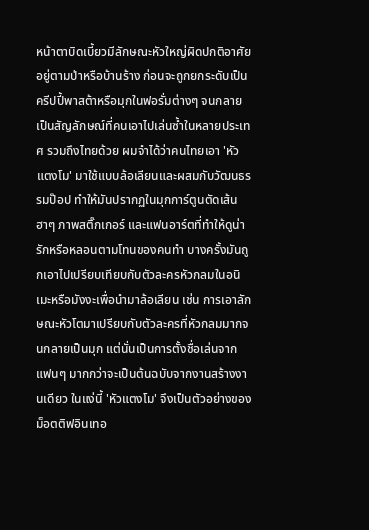หน้าตาบิดเบี้ยวมีลักษณะหัวใหญ่ผิดปกติอาศัยอยู่ตามป่าหรือบ้านร้าง ก่อนจะถูกยกระดับเป็นครีปปี้พาสต้าหรือมุกในฟอรั่มต่างๆ จนกลายเป็นสัญลักษณ์ที่คนเอาไปเล่นซ้ำในหลายประเทศ รวมถึงไทยด้วย ผมจำได้ว่าคนไทยเอา 'หัวแตงโม' มาใช้แบบล้อเลียนและผสมกับวัฒนธรรมป๊อป ทำให้มันปรากฏในมุกการ์ตูนตัดเส้นฮาๆ ภาพสติ๊กเกอร์ และแฟนอาร์ตที่ทำให้ดูน่ารักหรือหลอนตามโทนของคนทำ บางครั้งมันถูกเอาไปเปรียบเทียบกับตัวละครหัวกลมในอนิเมะหรือมังงะเพื่อนำมาล้อเลียน เช่น การเอาลักษณะหัวโตมาเปรียบกับตัวละครที่หัวกลมมากจนกลายเป็นมุก แต่นั่นเป็นการตั้งชื่อเล่นจากแฟนๆ มากกว่าจะเป็นต้นฉบับจากงานสร้างงานเดียว ในแง่นี้ 'หัวแตงโม' จึงเป็นตัวอย่างของม็อตติฟอินเทอ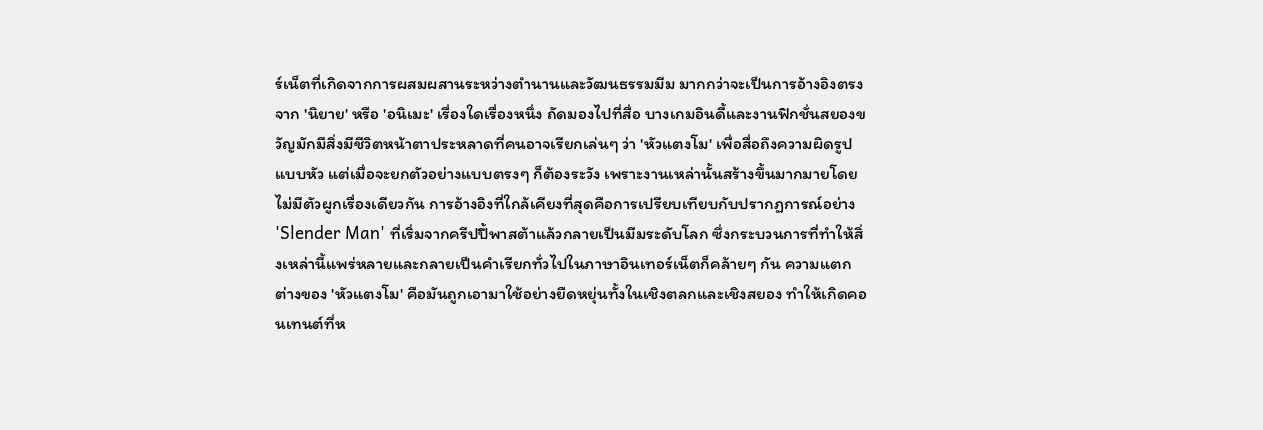ร์เน็ตที่เกิดจากการผสมผสานระหว่างตำนานและวัฒนธรรมมีม มากกว่าจะเป็นการอ้างอิงตรงจาก 'นิยาย' หรือ 'อนิเมะ' เรื่องใดเรื่องหนึ่ง ถัดมองไปที่สื่อ บางเกมอินดี้และงานฟิกชั่นสยองขวัญมักมีสิ่งมีชีวิตหน้าตาประหลาดที่คนอาจเรียกเล่นๆ ว่า 'หัวแตงโม' เพื่อสื่อถึงความผิดรูปแบบหัว แต่เมื่อจะยกตัวอย่างแบบตรงๆ ก็ต้องระวัง เพราะงานเหล่านั้นสร้างขึ้นมากมายโดยไม่มีตัวผูกเรื่องเดียวกัน การอ้างอิงที่ใกล้เคียงที่สุดคือการเปรียบเทียบกับปรากฏการณ์อย่าง 'Slender Man' ที่เริ่มจากครีปปี้พาสต้าแล้วกลายเป็นมีมระดับโลก ซึ่งกระบวนการที่ทำให้สิ่งเหล่านี้แพร่หลายและกลายเป็นคำเรียกทั่วไปในภาษาอินเทอร์เน็ตก็คล้ายๆ กัน ความแตกต่างของ 'หัวแตงโม' คือมันถูกเอามาใช้อย่างยืดหยุ่นทั้งในเชิงตลกและเชิงสยอง ทำให้เกิดคอนเทนต์ที่ห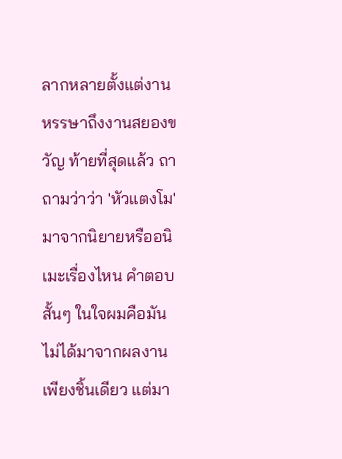ลากหลายตั้งแต่งานหรรษาถึงงานสยองขวัญ ท้ายที่สุดแล้ว ถาถามว่าว่า 'หัวแตงโม' มาจากนิยายหรืออนิเมะเรื่องไหน คำตอบสั้นๆ ในใจผมคือมันไม่ได้มาจากผลงานเพียงชิ้นเดียว แต่มา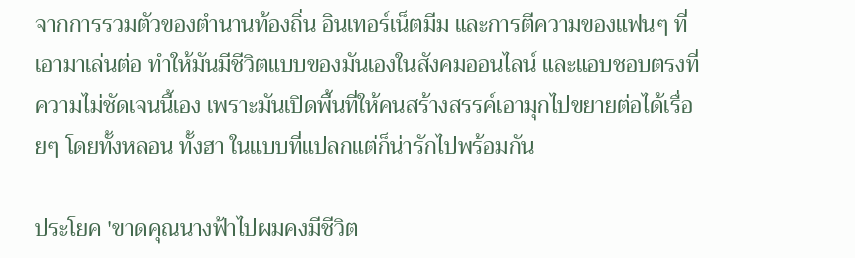จากการรวมตัวของตำนานท้องถิ่น อินเทอร์เน็ตมีม และการตีความของแฟนๆ ที่เอามาเล่นต่อ ทำให้มันมีชีวิตแบบของมันเองในสังคมออนไลน์ และแอบชอบตรงที่ความไม่ชัดเจนนี้เอง เพราะมันเปิดพื้นที่ให้คนสร้างสรรค์เอามุกไปขยายต่อได้เรื่อยๆ โดยทั้งหลอน ทั้งฮา ในแบบที่แปลกแต่ก็น่ารักไปพร้อมกัน

ประโยค 'ขาดคุณนางฟ้าไปผมคงมีชีวิต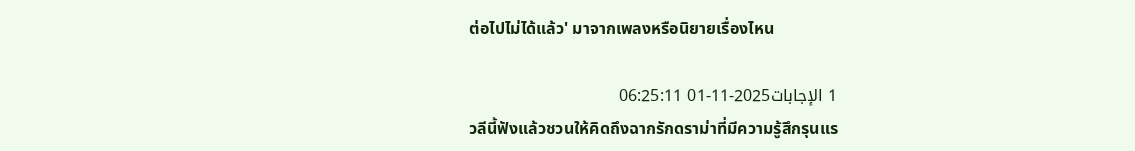ต่อไปไม่ได้แล้ว' มาจากเพลงหรือนิยายเรื่องไหน

1 الإجابات2025-11-01 06:25:11
วลีนี้ฟังแล้วชวนให้คิดถึงฉากรักดราม่าที่มีความรู้สึกรุนแร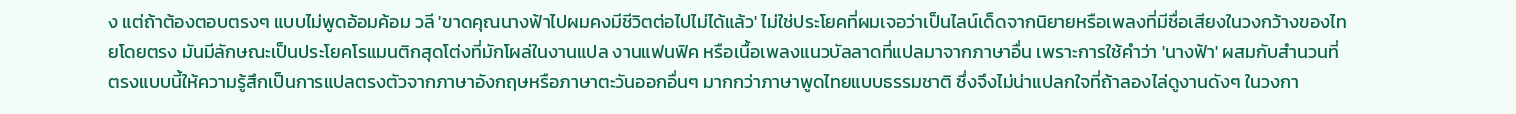ง แต่ถ้าต้องตอบตรงๆ แบบไม่พูดอ้อมค้อม วลี 'ขาดคุณนางฟ้าไปผมคงมีชีวิตต่อไปไม่ได้แล้ว' ไม่ใช่ประโยคที่ผมเจอว่าเป็นไลน์เด็ดจากนิยายหรือเพลงที่มีชื่อเสียงในวงกว้างของไทยโดยตรง มันมีลักษณะเป็นประโยคโรแมนติกสุดโต่งที่มักโผล่ในงานแปล งานแฟนฟิค หรือเนื้อเพลงแนวบัลลาดที่แปลมาจากภาษาอื่น เพราะการใช้คำว่า 'นางฟ้า' ผสมกับสำนวนที่ตรงแบบนี้ให้ความรู้สึกเป็นการแปลตรงตัวจากภาษาอังกฤษหรือภาษาตะวันออกอื่นๆ มากกว่าภาษาพูดไทยแบบธรรมชาติ ซึ่งจึงไม่น่าแปลกใจที่ถ้าลองไล่ดูงานดังๆ ในวงกา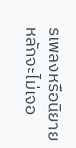รเพลงหรือนิยายหลักจะไม่เจอ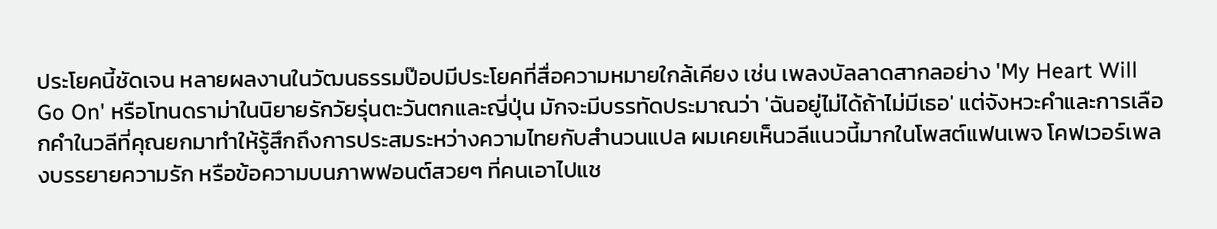ประโยคนี้ชัดเจน หลายผลงานในวัฒนธรรมป๊อปมีประโยคที่สื่อความหมายใกล้เคียง เช่น เพลงบัลลาดสากลอย่าง 'My Heart Will Go On' หรือโทนดราม่าในนิยายรักวัยรุ่นตะวันตกและญี่ปุ่น มักจะมีบรรทัดประมาณว่า 'ฉันอยู่ไม่ได้ถ้าไม่มีเธอ' แต่จังหวะคำและการเลือกคำในวลีที่คุณยกมาทำให้รู้สึกถึงการประสมระหว่างความไทยกับสำนวนแปล ผมเคยเห็นวลีแนวนี้มากในโพสต์แฟนเพจ โคฟเวอร์เพลงบรรยายความรัก หรือข้อความบนภาพฟอนต์สวยๆ ที่คนเอาไปแช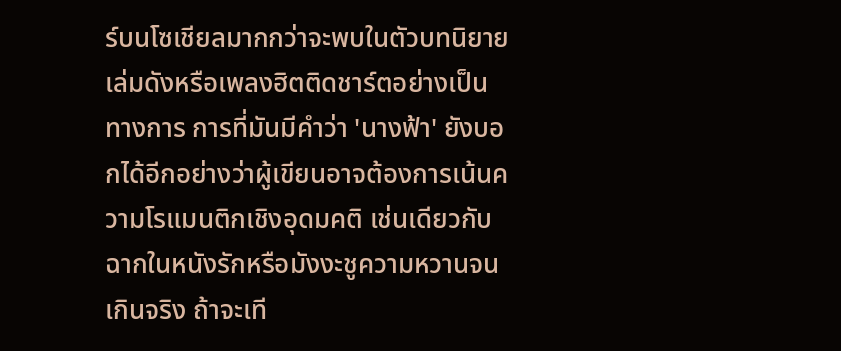ร์บนโซเชียลมากกว่าจะพบในตัวบทนิยายเล่มดังหรือเพลงฮิตติดชาร์ตอย่างเป็นทางการ การที่มันมีคำว่า 'นางฟ้า' ยังบอกได้อีกอย่างว่าผู้เขียนอาจต้องการเน้นความโรแมนติกเชิงอุดมคติ เช่นเดียวกับฉากในหนังรักหรือมังงะชูความหวานจนเกินจริง ถ้าจะเที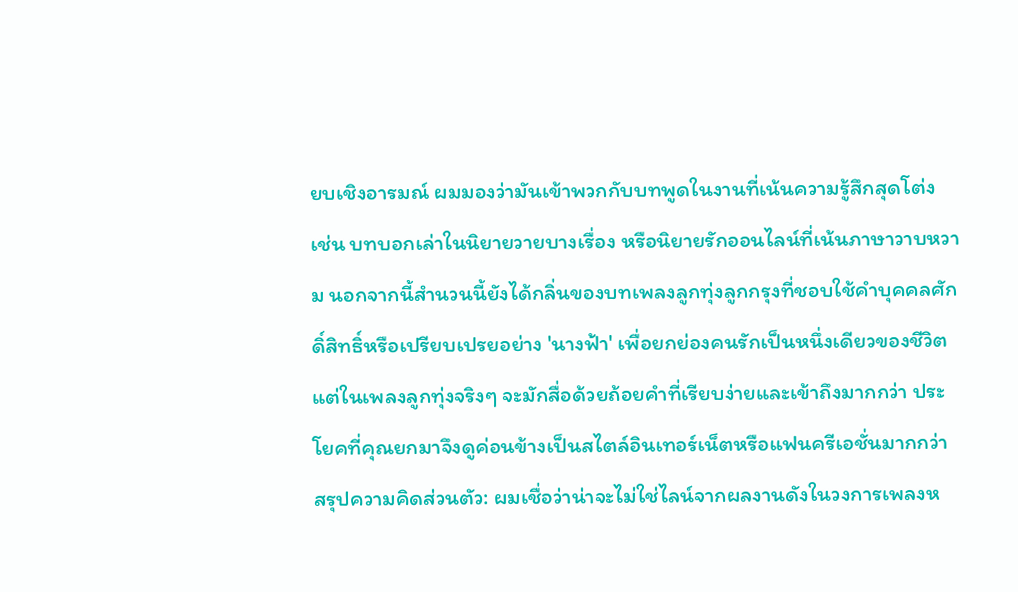ยบเชิงอารมณ์ ผมมองว่ามันเข้าพวกกับบทพูดในงานที่เน้นความรู้สึกสุดโต่ง เช่น บทบอกเล่าในนิยายวายบางเรื่อง หรือนิยายรักออนไลน์ที่เน้นภาษาวาบหวาม นอกจากนี้สำนวนนี้ยังได้กลิ่นของบทเพลงลูกทุ่งลูกกรุงที่ชอบใช้คำบุคคลศักดิ์สิทธิ์หรือเปรียบเปรยอย่าง 'นางฟ้า' เพื่อยกย่องคนรักเป็นหนึ่งเดียวของชีวิต แต่ในเพลงลูกทุ่งจริงๆ จะมักสื่อด้วยถ้อยคำที่เรียบง่ายและเข้าถึงมากกว่า ประโยคที่คุณยกมาจึงดูค่อนข้างเป็นสไตล์อินเทอร์เน็ตหรือแฟนครีเอชั่นมากกว่า สรุปความคิดส่วนตัว: ผมเชื่อว่าน่าจะไม่ใช่ไลน์จากผลงานดังในวงการเพลงห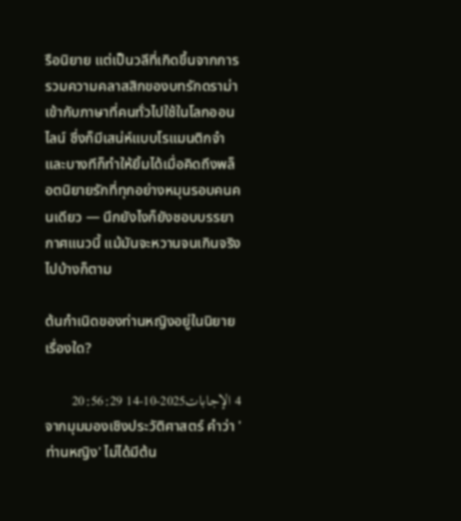รือนิยาย แต่เป็นวลีที่เกิดขึ้นจากการรวมความคลาสสิกของบทรักดราม่าเข้ากับภาษาที่คนทั่วไปใช้ในโลกออนไลน์ ซึ่งก็มีเสน่ห์แบบโรแมนติกจ๋าและบางทีก็ทำให้ยิ้มได้เมื่อคิดถึงพล็อตนิยายรักที่ทุกอย่างหมุนรอบคนคนเดียว — นึกยังไงก็ยังชอบบรรยากาศแนวนี้ แม้มันจะหวานจนเกินจริงไปบ้างก็ตาม

ต้นกำเนิดของท่านหญิงอยู่ในนิยายเรื่องใด?

4 الإجابات2025-10-14 20:56:29
จากมุมมองเชิงประวัติศาสตร์ คำว่า 'ท่านหญิง' ไม่ได้มีต้น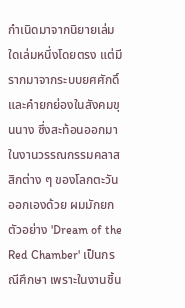กำเนิดมาจากนิยายเล่มใดเล่มหนึ่งโดยตรง แต่มีรากมาจากระบบยศศักดิ์และคำยกย่องในสังคมขุนนาง ซึ่งสะท้อนออกมาในงานวรรณกรรมคลาสสิกต่าง ๆ ของโลกตะวันออกเองด้วย ผมมักยกตัวอย่าง 'Dream of the Red Chamber' เป็นกรณีศึกษา เพราะในงานชิ้น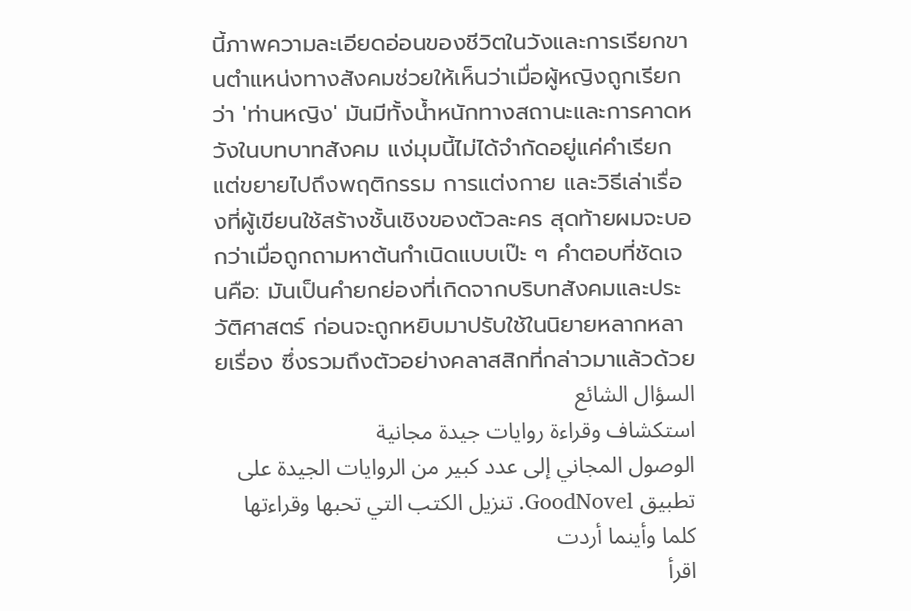นี้ภาพความละเอียดอ่อนของชีวิตในวังและการเรียกขานตำแหน่งทางสังคมช่วยให้เห็นว่าเมื่อผู้หญิงถูกเรียกว่า 'ท่านหญิง' มันมีทั้งน้ำหนักทางสถานะและการคาดหวังในบทบาทสังคม แง่มุมนี้ไม่ได้จำกัดอยู่แค่คำเรียก แต่ขยายไปถึงพฤติกรรม การแต่งกาย และวิธีเล่าเรื่องที่ผู้เขียนใช้สร้างชั้นเชิงของตัวละคร สุดท้ายผมจะบอกว่าเมื่อถูกถามหาต้นกำเนิดแบบเป๊ะ ๆ คำตอบที่ชัดเจนคือ: มันเป็นคำยกย่องที่เกิดจากบริบทสังคมและประวัติศาสตร์ ก่อนจะถูกหยิบมาปรับใช้ในนิยายหลากหลายเรื่อง ซึ่งรวมถึงตัวอย่างคลาสสิกที่กล่าวมาแล้วด้วย
السؤال الشائع
استكشاف وقراءة روايات جيدة مجانية
الوصول المجاني إلى عدد كبير من الروايات الجيدة على تطبيق GoodNovel. تنزيل الكتب التي تحبها وقراءتها كلما وأينما أردت
اقرأ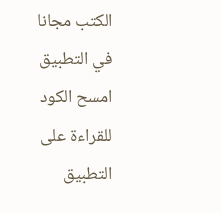الكتب مجانا في التطبيق
امسح الكود للقراءة على التطبيق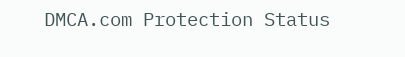DMCA.com Protection Status